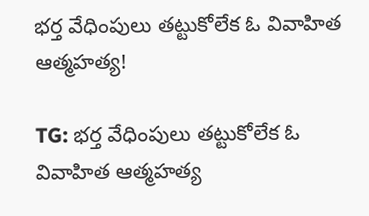భర్త వేధింపులు తట్టుకోలేక ఓ వివాహిత ఆత్మహత్య!

TG: భర్త వేధింపులు తట్టుకోలేక ఓ వివాహిత ఆత్మహత్య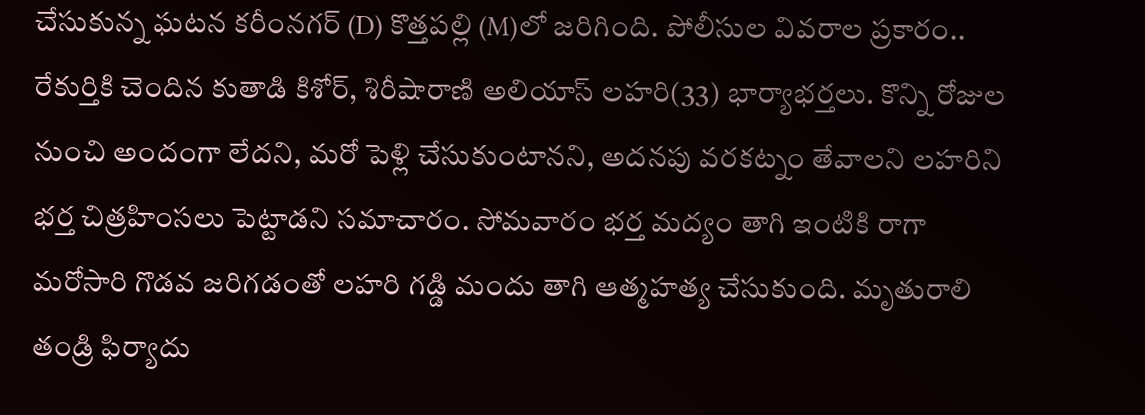చేసుకున్న ఘటన కరీంనగర్ (D) కొత్తపల్లి (M)లో జరిగింది. పోలీసుల వివరాల ప్రకారం.. రేకుర్తికి చెందిన కుతాడి కిశోర్, శిరీషారాణి అలియాస్ లహరి(33) భార్యాభర్తలు. కొన్ని రోజుల నుంచి అందంగా లేదని, మరో పెళ్లి చేసుకుంటానని, అదనపు వరకట్నం తేవాలని లహరిని భర్త చిత్రహింసలు పెట్టాడని సమాచారం. సోమవారం భర్త మద్యం తాగి ఇంటికి రాగా మరోసారి గొడవ జరిగడంతో లహరి గడ్డి మందు తాగి ఆత్మహత్య చేసుకుంది. మృతురాలి తండ్రి ఫిర్యాదు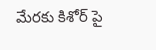మేరకు కిశోర్ పై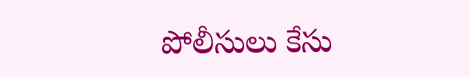పోలీసులు కేసు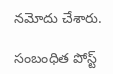నమోదు చేశారు.

సంబంధిత పోస్ట్